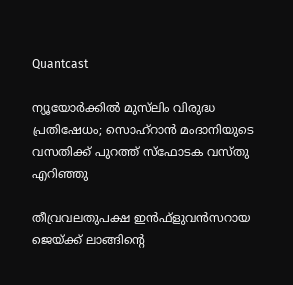Quantcast

ന്യൂയോര്‍ക്കില്‍ മുസ്‌ലിം വിരുദ്ധ പ്രതിഷേധം; സൊഹ്റാൻ മംദാനിയുടെ വസതിക്ക് പുറത്ത് സ്ഫോടക വസ്‌തു എറിഞ്ഞു

തീവ്രവലതുപക്ഷ ഇൻഫ്‌ളുവൻസറായ ജെയ്ക്ക് ലാങ്ങിന്റെ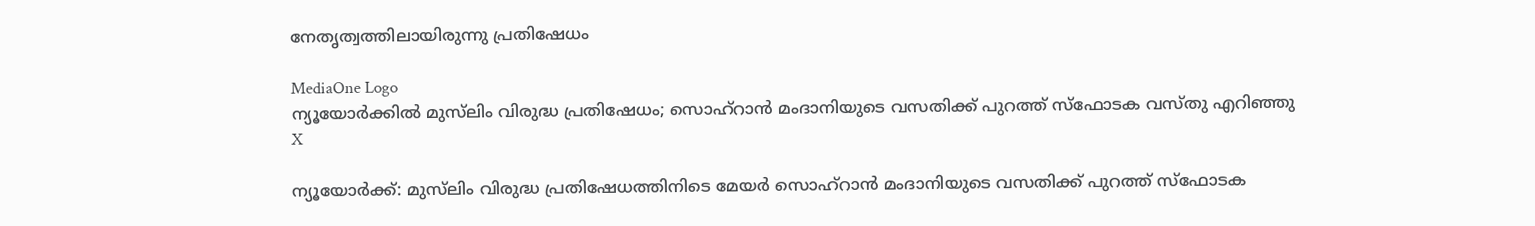നേതൃത്വത്തിലായിരുന്നു പ്രതിഷേധം

MediaOne Logo
ന്യൂയോര്‍ക്കില്‍ മുസ്‌ലിം വിരുദ്ധ പ്രതിഷേധം; സൊഹ്റാൻ മംദാനിയുടെ വസതിക്ക് പുറത്ത് സ്ഫോടക വസ്‌തു എറിഞ്ഞു
X

ന്യൂയോർക്ക്: മുസ്‌ലിം വിരുദ്ധ പ്രതിഷേധത്തിനിടെ മേയർ സൊഹ്റാൻ മംദാനിയുടെ വസതിക്ക് പുറത്ത് സ്‌ഫോടക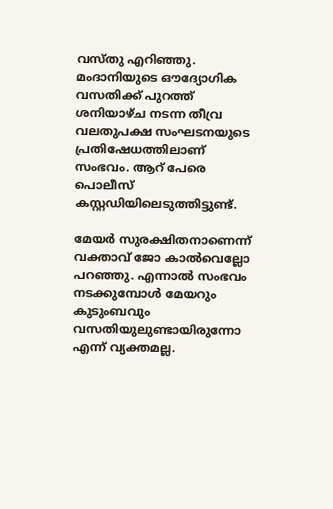വസ്തു എറിഞ്ഞു. മംദാനിയുടെ ഔദ്യോഗിക വസതിക്ക് പുറത്ത് ശനിയാഴ്ച നടന്ന തീവ്ര വലതുപക്ഷ സംഘടനയുടെ പ്രതിഷേധത്തിലാണ് സംഭവം. ആറ് പേരെ പൊലീസ് കസ്റ്റഡിയിലെടുത്തിട്ടുണ്ട്.

മേയർ സുരക്ഷിതനാണെന്ന് വക്താവ് ജോ കാൽവെല്ലോ പറഞ്ഞു. എന്നാല്‍ സംഭവം നടക്കുമ്പോള്‍ മേയറും കുടുംബവും വസതിയുലുണ്ടായിരുന്നോ എന്ന് വ്യക്തമല്ല.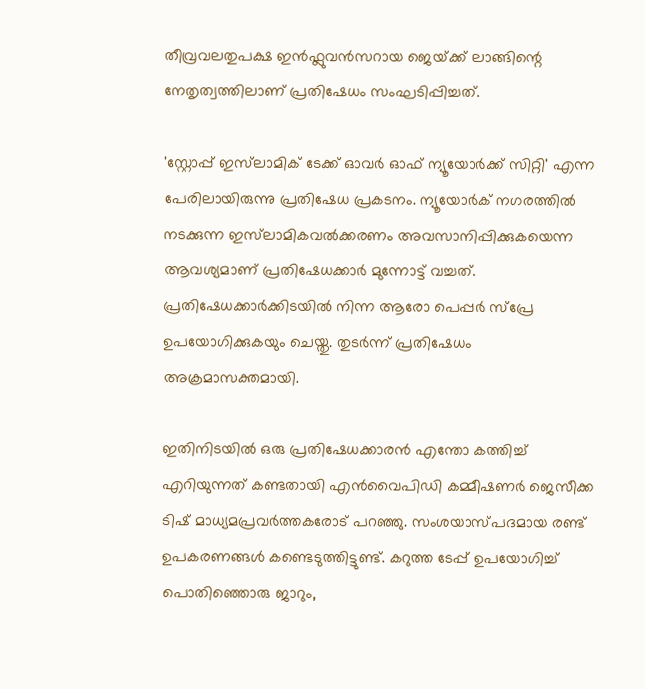തീവ്രവലതുപക്ഷ ഇൻഫ്ലുവൻസറായ ജെയ്‌ക്ക് ലാങ്ങിന്റെ നേതൃത്വത്തിലാണ് പ്രതിഷേധം സംഘടിപ്പിച്ചത്.

'സ്റ്റോപ്പ് ഇസ്‌ലാമിക് ടേക്ക് ഓവർ ഓഫ് ന്യൂയോർക്ക് സിറ്റി' എന്ന പേരിലായിരുന്നു പ്രതിഷേധ പ്രകടനം. ന്യൂയോർക് നഗരത്തിൽ നടക്കുന്ന ഇസ്‌ലാമികവൽക്കരണം അവസാനിപ്പിക്കുകയെന്ന ആവശ്യമാണ് പ്രതിഷേധക്കാർ മുന്നോട്ട് വച്ചത്. പ്രതിഷേധക്കാർക്കിടയിൽ നിന്ന ആരോ പെപ്പർ സ്പ്രേ ഉപയോഗിക്കുകയും ചെയ്തു. തുടർന്ന് പ്രതിഷേധം അക്രമാസക്തമായി.

ഇതിനിടയില്‍ ഒരു പ്രതിഷേധക്കാരൻ എന്തോ കത്തിച്ച് എറിയുന്നത് കണ്ടതായി എൻവൈപിഡി കമ്മീഷണർ ജെസീക്ക ടിഷ് മാധ്യമപ്രവർത്തകരോട് പറഞ്ഞു. സംശയാസ്പദമായ രണ്ട് ഉപകരണങ്ങൾ കണ്ടെടുത്തിട്ടുണ്ട്. കറുത്ത ടേപ്പ് ഉപയോഗിച്ച് പൊതിഞ്ഞൊരു ജാറും,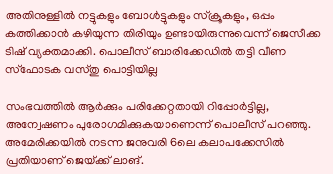അതിനുള്ളിൽ നട്ടുകളും ബോൾട്ടുകളും സ്ക്രൂകളും, ഒപ്പം കത്തിക്കാൻ കഴിയുന്ന തിരിയും ഉണ്ടായിരുന്നുവെന്ന് ജെസീക്ക ടിഷ് വ്യക്തമാക്കി. പൊലീസ് ബാരിക്കേഡിൽ തട്ടി വീണ സ്ഫോടക വസ്‌തു പൊട്ടിയില്ല

സംഭവത്തിൽ ആർക്കും പരിക്കേറ്റതായി റിപ്പോർട്ടില്ല, അന്വേഷണം പുരോഗമിക്കുകയാണെന്ന് പൊലീസ് പറഞ്ഞു. അമേരിക്കയിൽ നടന്ന ജനുവരി 6ലെ കലാപക്കേസിൽ പ്രതിയാണ് ജെയ്‌ക്ക് ലാങ്.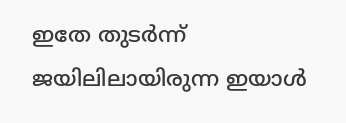ഇതേ തുടർന്ന് ജയിലിലായിരുന്ന ഇയാൾ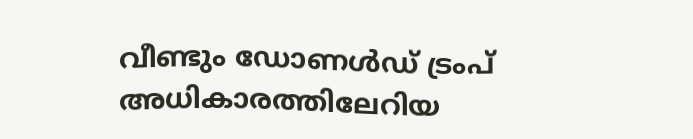വീണ്ടും ഡോണൾഡ് ട്രംപ് അധികാരത്തിലേറിയ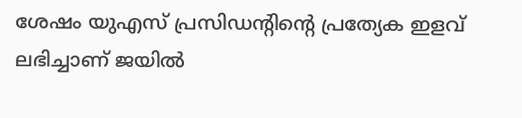ശേഷം യുഎസ് പ്രസിഡൻ്റിൻ്റെ പ്രത്യേക ഇളവ് ലഭിച്ചാണ് ജയിൽ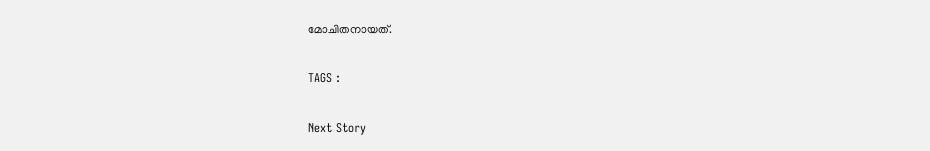മോചിതനായത്.

TAGS :

Next Story